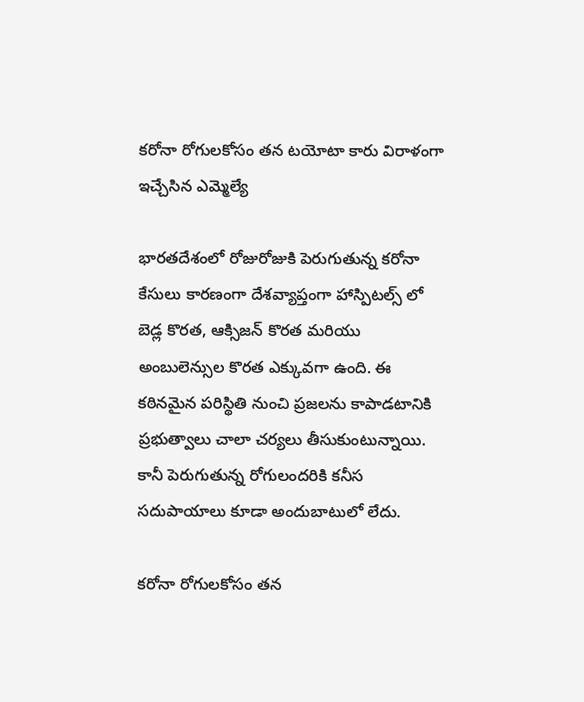కరోనా రోగులకోసం తన టయోటా కారు విరాళంగా ఇచ్చేసిన ఎమ్మెల్యే

భారతదేశంలో రోజురోజుకి పెరుగుతున్న కరోనా కేసులు కారణంగా దేశవ్యాప్తంగా హాస్పిటల్స్ లో బెడ్ల కొరత, ఆక్సిజన్ కొరత మరియు అంబులెన్సుల కొరత ఎక్కువగా ఉంది. ఈ కఠినమైన పరిస్థితి నుంచి ప్రజలను కాపాడటానికి ప్రభుత్వాలు చాలా చర్యలు తీసుకుంటున్నాయి. కానీ పెరుగుతున్న రోగులందరికి కనీస సదుపాయాలు కూడా అందుబాటులో లేదు.

కరోనా రోగులకోసం తన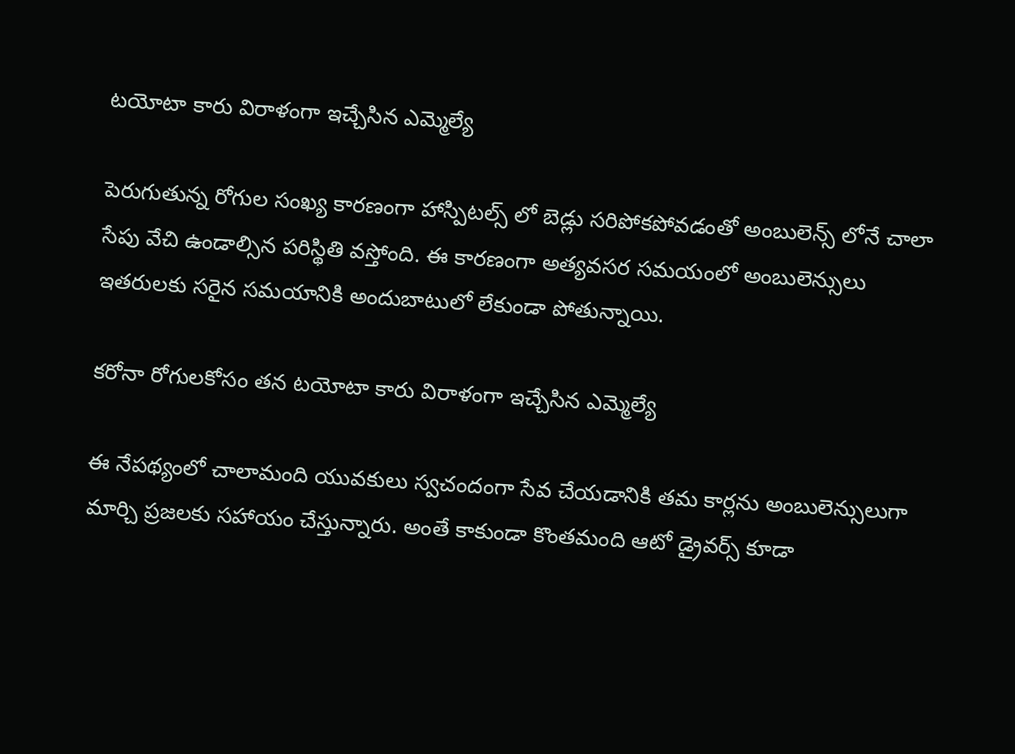టయోటా కారు విరాళంగా ఇచ్చేసిన ఎమ్మెల్యే

పెరుగుతున్న రోగుల సంఖ్య కారణంగా హాస్పిటల్స్ లో బెడ్లు సరిపోకపోవడంతో అంబులెన్స్ లోనే చాలా సేపు వేచి ఉండాల్సిన పరిస్థితి వస్తోంది. ఈ కారణంగా అత్యవసర సమయంలో అంబులెన్సులు ఇతరులకు సరైన సమయానికి అందుబాటులో లేకుండా పోతున్నాయి.

కరోనా రోగులకోసం తన టయోటా కారు విరాళంగా ఇచ్చేసిన ఎమ్మెల్యే

ఈ నేపథ్యంలో చాలామంది యువకులు స్వచందంగా సేవ చేయడానికి తమ కార్లను అంబులెన్సులుగా మార్చి ప్రజలకు సహాయం చేస్తున్నారు. అంతే కాకుండా కొంతమంది ఆటో డ్రైవర్స్ కూడా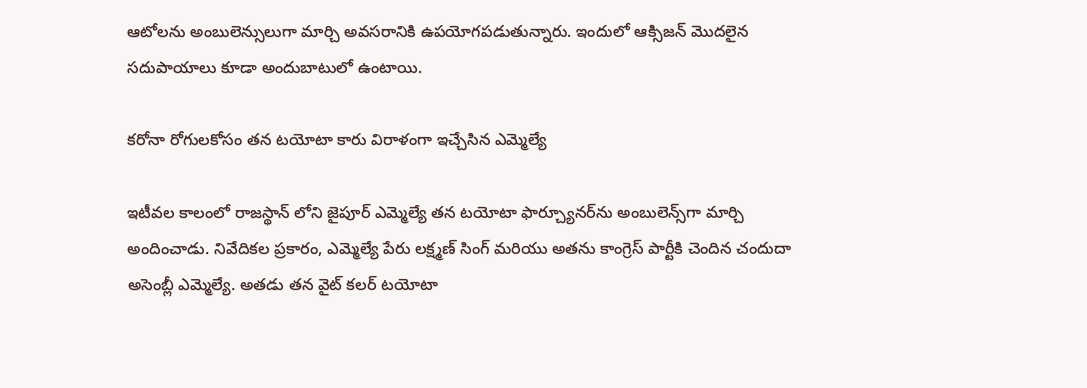ఆటోలను అంబులెన్సులుగా మార్చి అవసరానికి ఉపయోగపడుతున్నారు. ఇందులో ఆక్సిజన్ మొదలైన సదుపాయాలు కూడా అందుబాటులో ఉంటాయి.

కరోనా రోగులకోసం తన టయోటా కారు విరాళంగా ఇచ్చేసిన ఎమ్మెల్యే

ఇటీవల కాలంలో రాజస్థాన్ లోని జైపూర్ ఎమ్మెల్యే తన టయోటా ఫార్చ్యూనర్‌ను అంబులెన్స్‌గా మార్చి అందించాడు. నివేదికల ప్రకారం, ఎమ్మెల్యే పేరు లక్ష్మణ్ సింగ్ మరియు అతను కాంగ్రెస్ పార్టీకి చెందిన చందుదా అసెంబ్లీ ఎమ్మెల్యే. అతడు తన వైట్ కలర్ టయోటా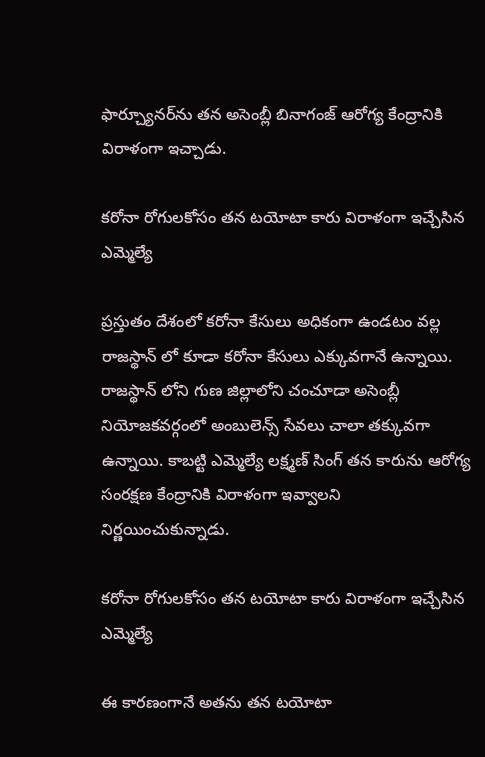ఫార్చ్యూనర్‌ను తన అసెంబ్లీ బినాగంజ్ ఆరోగ్య కేంద్రానికి విరాళంగా ఇచ్చాడు.

కరోనా రోగులకోసం తన టయోటా కారు విరాళంగా ఇచ్చేసిన ఎమ్మెల్యే

ప్రస్తుతం దేశంలో కరోనా కేసులు అధికంగా ఉండటం వల్ల రాజస్థాన్ లో కూడా కరోనా కేసులు ఎక్కువగానే ఉన్నాయి. రాజస్థాన్ లోని గుణ జిల్లాలోని చంచూడా అసెంబ్లీ నియోజకవర్గంలో అంబులెన్స్ సేవలు చాలా తక్కువగా ఉన్నాయి. కాబట్టి ఎమ్మెల్యే లక్ష్మణ్ సింగ్ తన కారును ఆరోగ్య సంరక్షణ కేంద్రానికి విరాళంగా ఇవ్వాలని నిర్ణయించుకున్నాడు.

కరోనా రోగులకోసం తన టయోటా కారు విరాళంగా ఇచ్చేసిన ఎమ్మెల్యే

ఈ కారణంగానే అతను తన టయోటా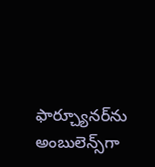ఫార్చ్యూనర్‌ను అంబులెన్స్‌గా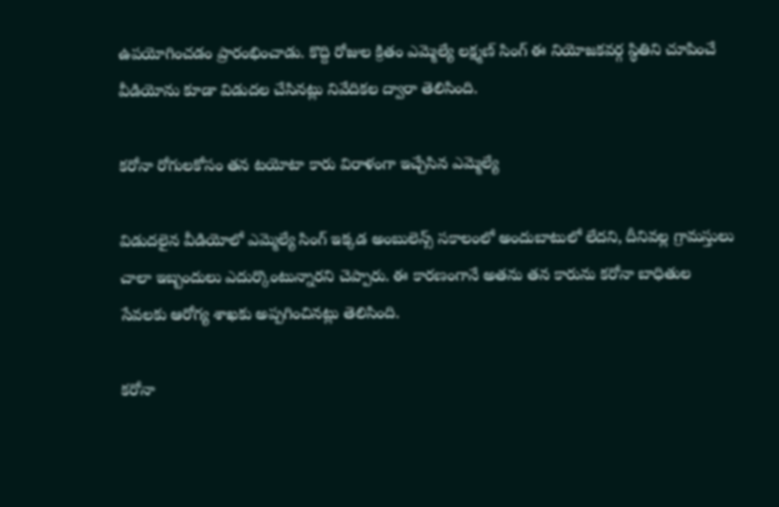ఉపయోగించడం ప్రారంభించాడు. కొద్ది రోజుల క్రితం ఎమ్మెల్యే లక్ష్మణ్ సింగ్ ఈ నియోజకవర్గ స్థితిని చూపించే వీడియోను కూడా విడుదల చేసినట్లు నివేదికల ద్వారా తెలిసింది.

కరోనా రోగులకోసం తన టయోటా కారు విరాళంగా ఇచ్చేసిన ఎమ్మెల్యే

విడుదలైన వీడియోలో ఎమ్మెల్యే సింగ్ ఇక్కడ అంబులెన్స్ సకాలంలో అందుబాటులో లేదని, దీనివల్ల గ్రామస్తులు చాలా ఇబ్బందులు ఎదుర్కొంటున్నారని చెప్పారు. ఈ కారణంగానే అతను తన కారును కరోనా బాధితుల సేవలకు ఆరోగ్య శాఖకు అప్పగించినట్లు తెలిసింది.

కరోనా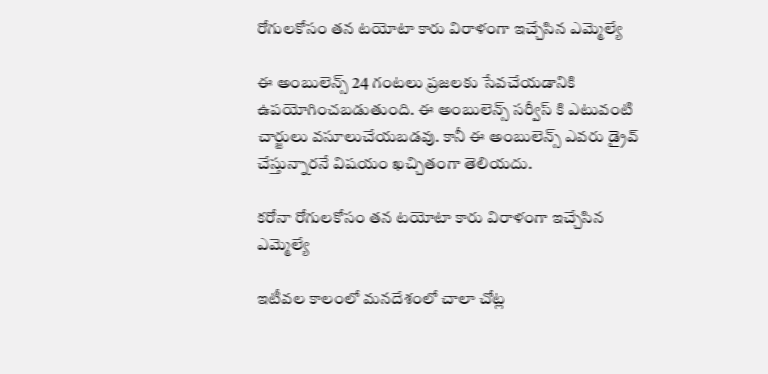రోగులకోసం తన టయోటా కారు విరాళంగా ఇచ్చేసిన ఎమ్మెల్యే

ఈ అంబులెన్స్ 24 గంటలు ప్రజలకు సేవచేయడానికి ఉపయోగించబడుతుంది. ఈ అంబులెన్స్ సర్వీస్ కి ఎటువంటి చార్జులు వసూలుచేయబడవు. కానీ ఈ అంబులెన్స్‌ ఎవరు డ్రైవ్ చేస్తున్నారనే విషయం ఖచ్చితంగా తెలియదు.

కరోనా రోగులకోసం తన టయోటా కారు విరాళంగా ఇచ్చేసిన ఎమ్మెల్యే

ఇటీవల కాలంలో మనదేశంలో చాలా చోట్ల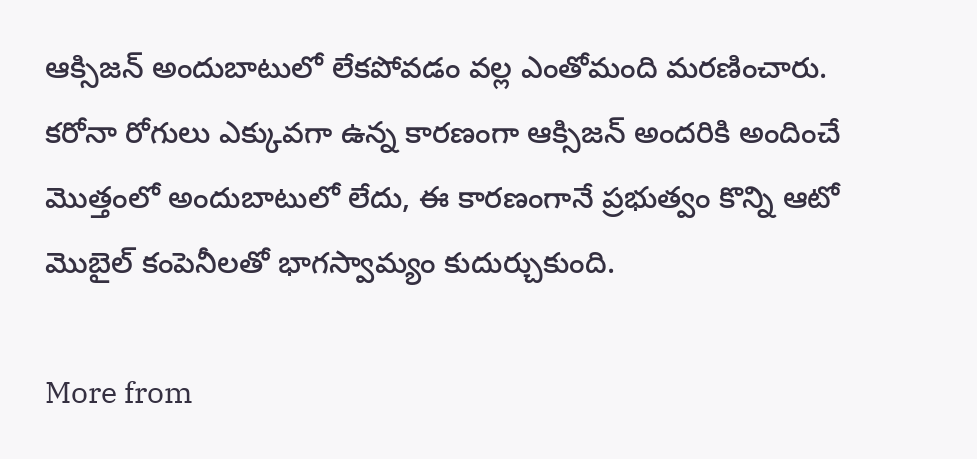ఆక్సిజన్ అందుబాటులో లేకపోవడం వల్ల ఎంతోమంది మరణించారు. కరోనా రోగులు ఎక్కువగా ఉన్న కారణంగా ఆక్సిజన్ అందరికి అందించే మొత్తంలో అందుబాటులో లేదు, ఈ కారణంగానే ప్రభుత్వం కొన్ని ఆటో మొబైల్ కంపెనీలతో భాగస్వామ్యం కుదుర్చుకుంది.

More from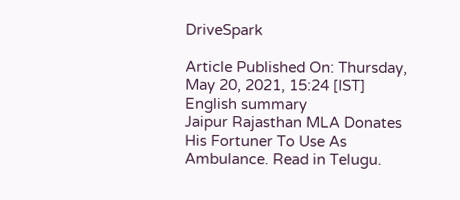DriveSpark

Article Published On: Thursday, May 20, 2021, 15:24 [IST]
English summary
Jaipur Rajasthan MLA Donates His Fortuner To Use As Ambulance. Read in Telugu.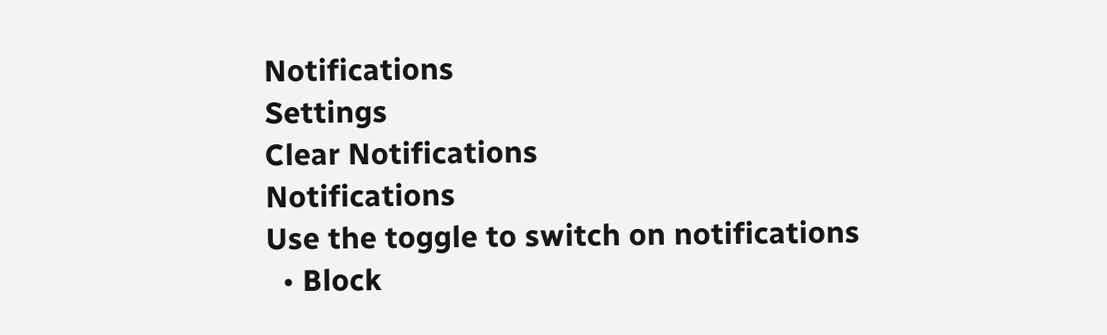Notifications
Settings
Clear Notifications
Notifications
Use the toggle to switch on notifications
  • Block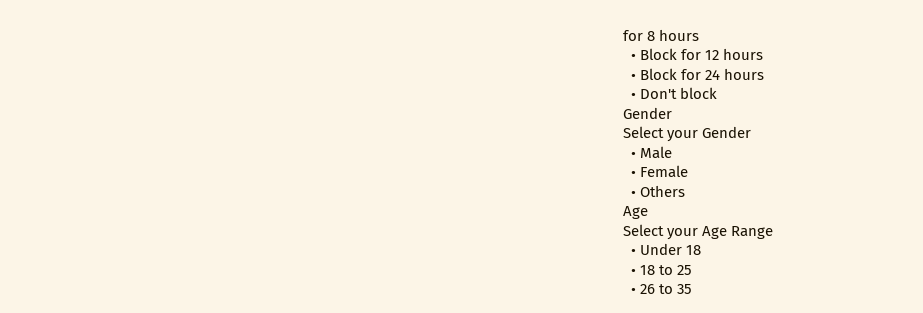for 8 hours
  • Block for 12 hours
  • Block for 24 hours
  • Don't block
Gender
Select your Gender
  • Male
  • Female
  • Others
Age
Select your Age Range
  • Under 18
  • 18 to 25
  • 26 to 35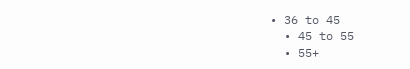• 36 to 45
  • 45 to 55
  • 55+